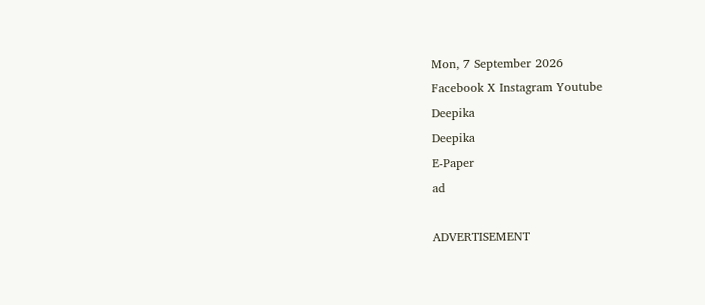Mon, 7 September 2026
Facebook X Instagram Youtube
Deepika
Deepika
E-Paper
ad

ADVERTISEMENT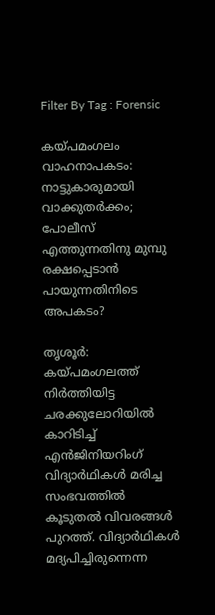Filter By Tag : Forensic

കയ്പമംഗലം വാഹനാപകടം: നാട്ടുകാരുമായി വാക്കുതര്‍ക്കം; പോലീസ് എത്തുന്നതിനു മുമ്പു രക്ഷപ്പെടാന്‍ പായുന്നതിനിടെ അപകടം?

തൃശൂര്‍: കയ്പമംഗലത്ത് നിര്‍ത്തിയിട്ട ചരക്കുലോറിയില്‍ കാറിടിച്ച് എന്‍ജിനിയറിംഗ് വിദ്യാര്‍ഥികള്‍ മരിച്ച സംഭവത്തില്‍ കൂടുതല്‍ വിവരങ്ങള്‍ പുറത്ത്. വിദ്യാര്‍ഥികള്‍ മദ്യപിച്ചിരുന്നെന്ന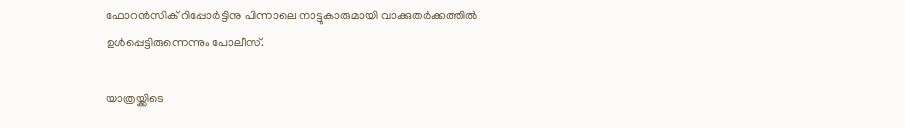ഫോറന്‍സിക് റിപ്പോര്‍ട്ടിനു പിന്നാലെ നാട്ടുകാരുമായി വാക്കുതര്‍ക്കത്തില്‍ ഉള്‍പ്പെട്ടിരുന്നെന്നും പോലീസ്.

യാത്രയ്ക്കിടെ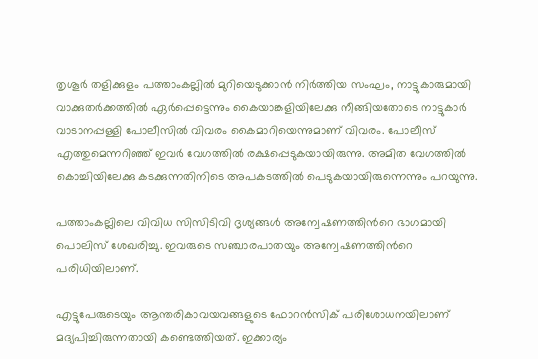തൃശൂര്‍ തളിക്കുളം പത്താംകല്ലില്‍ മുറിയെടുക്കാന്‍ നിര്‍ത്തിയ സംഘം, നാട്ടുകാരുമായി വാക്കുതര്‍ക്കത്തില്‍ ഏര്‍പ്പെട്ടെന്നും കൈയാങ്കളിയിലേക്കു നീങ്ങിയതോടെ നാട്ടുകാര്‍ വാടാനപ്പള്ളി പോലീസില്‍ വിവരം കൈമാറിയെന്നുമാണ് വിവരം. പോലീസ് എത്തുമെന്നറിഞ്ഞ് ഇവര്‍ വേഗത്തില്‍ രക്ഷപ്പെടുകയായിരുന്നു. അമിത വേഗത്തില്‍ കൊച്ചിയിലേക്കു കടക്കുന്നതിനിടെ അപകടത്തില്‍ പെടുകയായിരുന്നെന്നും പറയുന്നു.

പത്താംകല്ലിലെ വിവിധ സിസിടിവി ദൃശ്യങ്ങള്‍ അന്വേഷണത്തിന്‍റെ ഭാഗമായി പൊലിസ് ശേഖരിച്ചു. ഇവരുടെ സഞ്ചാരപാതയും അന്വേഷണത്തിന്‍റെ പരിധിയിലാണ്.

എട്ടുപേരുടെയും ആന്തരികാവയവങ്ങളുടെ ഫോറന്‍സിക് പരിശോധനയിലാണ് മദ്യപിച്ചിരുന്നതായി കണ്ടെത്തിയത്. ഇക്കാര്യം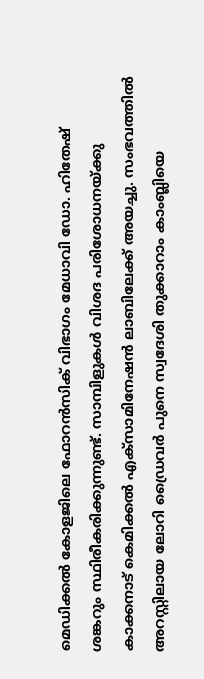മെഡിക്കല്‍ കോളജിലെ ഫോറന്‍സിക് വിഭാഗം മേധാവി ഡോ. ഹിതേഷ് ശങ്കറും സ്ഥിരീകരിക്കുന്നുണ്ട്. സാമ്പിളുകള്‍ വിശദ പരിശോധനയ്ക്കു കാക്കനാട് കെമിക്കല്‍ എക്‌സാമിനേഷന്‍ ലാബിലേക്ക് അയച്ചു. സംഭവത്തില്‍ അറസ്റ്റിലായ ലോറി ഡ്രൈവര്‍ പുനെ സ്വദേശി തുക്കാറാം കാംബ്ലിയെ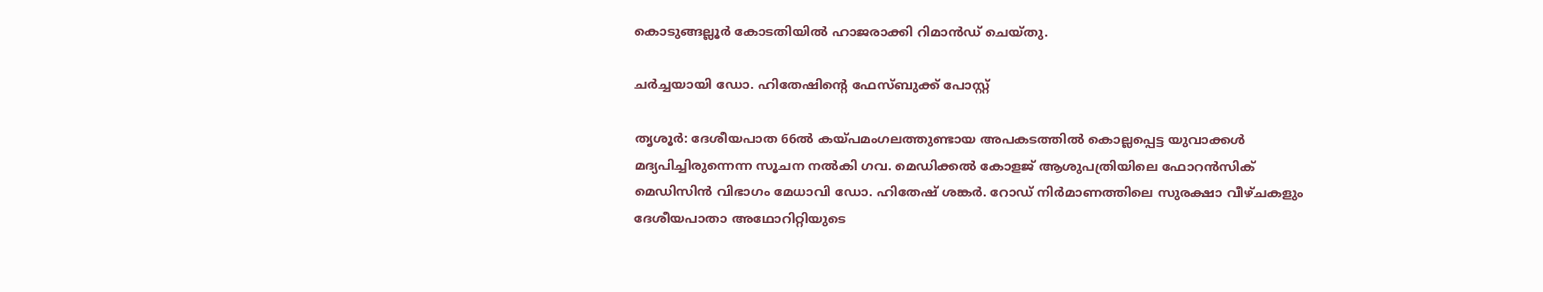കൊടുങ്ങല്ലൂര്‍ കോടതിയില്‍ ഹാജരാക്കി റിമാന്‍ഡ് ചെയ്തു.

ചര്‍ച്ചയായി ഡോ. ഹിതേഷിന്‍റെ ഫേസ്ബുക്ക് പോസ്റ്റ്

തൃശൂര്‍: ദേശീയപാത 66ല്‍ കയ്പമംഗലത്തുണ്ടായ അപകടത്തില്‍ കൊല്ലപ്പെട്ട യുവാക്കള്‍ മദ്യപിച്ചിരുന്നെന്ന സൂചന നല്‍കി ഗവ. മെഡിക്കല്‍ കോളജ് ആശുപത്രിയിലെ ഫോറന്‍സിക് മെഡിസിന്‍ വിഭാഗം മേധാവി ഡോ. ഹിതേഷ് ശങ്കര്‍. റോഡ് നിര്‍മാണത്തിലെ സുരക്ഷാ വീഴ്ചകളും ദേശീയപാതാ അഥോറിറ്റിയുടെ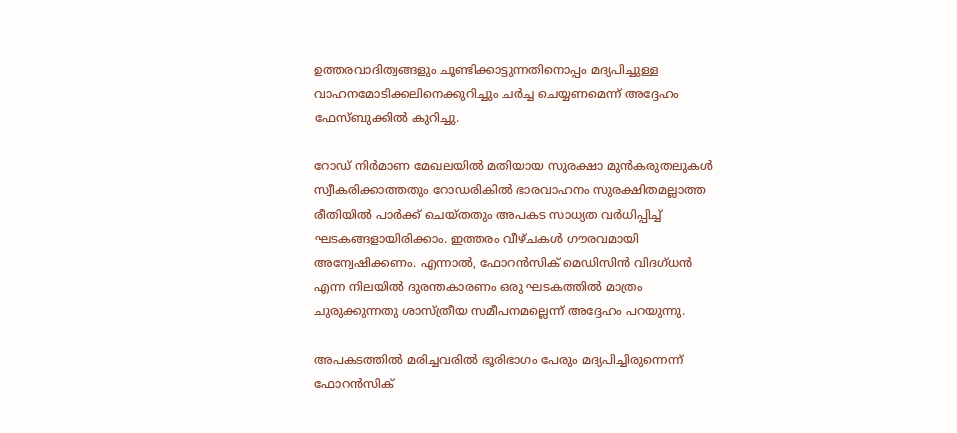ഉത്തരവാദിത്വങ്ങളും ചൂണ്ടിക്കാട്ടുന്നതിനൊപ്പം മദ്യപിച്ചുള്ള വാഹനമോടിക്കലിനെക്കുറിച്ചും ചര്‍ച്ച ചെയ്യണമെന്ന് അദ്ദേഹം ഫേസ്ബുക്കില്‍ കുറിച്ചു.

റോഡ് നിര്‍മാണ മേഖലയില്‍ മതിയായ സുരക്ഷാ മുന്‍കരുതലുകള്‍ സ്വീകരിക്കാത്തതും റോഡരികില്‍ ഭാരവാഹനം സുരക്ഷിതമല്ലാത്ത രീതിയില്‍ പാര്‍ക്ക് ചെയ്തതും അപകട സാധ്യത വര്‍ധിപ്പിച്ച് ഘടകങ്ങളായിരിക്കാം. ഇത്തരം വീഴ്ചകള്‍ ഗൗരവമായി അന്വേഷിക്കണം. എന്നാല്‍, ഫോറന്‍സിക് മെഡിസിന്‍ വിദഗ്ധന്‍ എന്ന നിലയില്‍ ദുരന്തകാരണം ഒരു ഘടകത്തില്‍ മാത്രം ചുരുക്കുന്നതു ശാസ്ത്രീയ സമീപനമല്ലെന്ന് അദ്ദേഹം പറയുന്നു.

അപകടത്തില്‍ മരിച്ചവരില്‍ ഭൂരിഭാഗം പേരും മദ്യപിച്ചിരുന്നെന്ന് ഫോറന്‍സിക്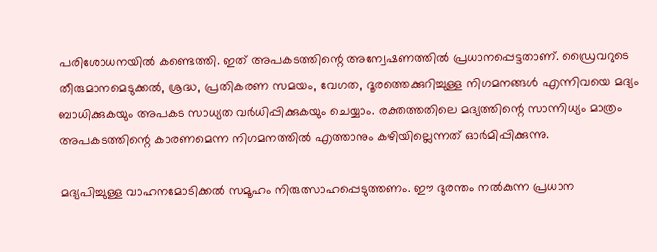പരിശോധനയില്‍ കണ്ടെത്തി. ഇത് അപകടത്തിന്റെ അന്വേഷണത്തില്‍ പ്രധാനപ്പെട്ടതാണ്. ഡ്രൈവറുടെ തീരുമാനമെടുക്കല്‍, ശ്രദ്ധ, പ്രതികരണ സമയം, വേഗത, ദൂരത്തെക്കുറിച്ചുള്ള നിഗമനങ്ങള്‍ എന്നിവയെ മദ്യം ബാധിക്കുകയും അപകട സാധ്യത വര്‍ധിപ്പിക്കുകയും ചെയ്യാം. രക്തത്തതിലെ മദ്യത്തിന്റെ സാന്നിധ്യം മാത്രം അപകടത്തിന്റെ കാരണമെന്ന നിഗമനത്തില്‍ എത്താനും കഴിയില്ലെന്നത് ഓര്‍മിപ്പിക്കുന്നു.

മദ്യപിച്ചുള്ള വാഹനമോടിക്കല്‍ സമൂഹം നിരുത്സാഹപ്പെടുത്തണം. ഈ ദുരന്തം നല്‍കുന്ന പ്രധാന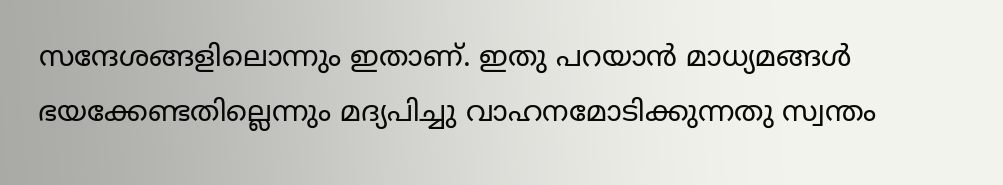സന്ദേശങ്ങളിലൊന്നും ഇതാണ്. ഇതു പറയാന്‍ മാധ്യമങ്ങള്‍ ഭയക്കേണ്ടതില്ലെന്നും മദ്യപിച്ചു വാഹനമോടിക്കുന്നതു സ്വന്തം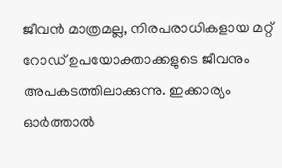ജീവന്‍ മാത്രമല്ല, നിരപരാധികളായ മറ്റ് റോഡ് ഉപയോക്താക്കളുടെ ജീവനും അപകടത്തിലാക്കുന്നു. ഇക്കാര്യം ഓര്‍ത്താല്‍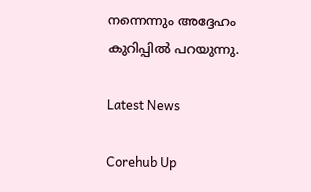നന്നെന്നും അദ്ദേഹം കുറിപ്പില്‍ പറയുന്നു.

Latest News

Corehub Up